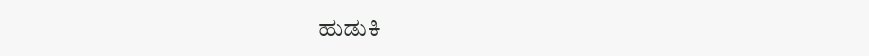ಹುಡುಕಿ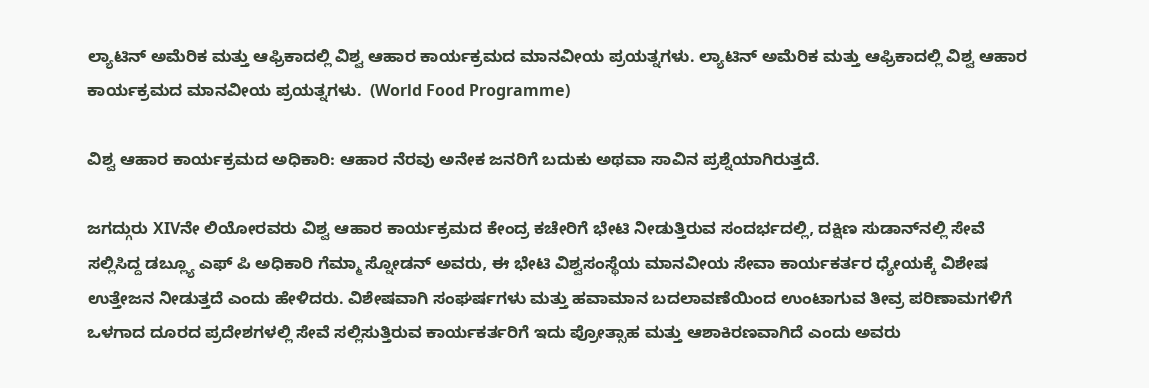ಲ್ಯಾಟಿನ್ ಅಮೆರಿಕ ಮತ್ತು ಆಫ್ರಿಕಾದಲ್ಲಿ ವಿಶ್ವ ಆಹಾರ ಕಾರ್ಯಕ್ರಮದ ಮಾನವೀಯ ಪ್ರಯತ್ನಗಳು. ಲ್ಯಾಟಿನ್ ಅಮೆರಿಕ ಮತ್ತು ಆಫ್ರಿಕಾದಲ್ಲಿ ವಿಶ್ವ ಆಹಾರ ಕಾರ್ಯಕ್ರಮದ ಮಾನವೀಯ ಪ್ರಯತ್ನಗಳು.  (World Food Programme)

ವಿಶ್ವ ಆಹಾರ ಕಾರ್ಯಕ್ರಮದ ಅಧಿಕಾರಿ: ಆಹಾರ ನೆರವು ಅನೇಕ ಜನರಿಗೆ ಬದುಕು ಅಥವಾ ಸಾವಿನ ಪ್ರಶ್ನೆಯಾಗಿರುತ್ತದೆ.

ಜಗದ್ಗುರು XIVನೇ ಲಿಯೋರವರು ವಿಶ್ವ ಆಹಾರ ಕಾರ್ಯಕ್ರಮದ ಕೇಂದ್ರ ಕಚೇರಿಗೆ ಭೇಟಿ ನೀಡುತ್ತಿರುವ ಸಂದರ್ಭದಲ್ಲಿ, ದಕ್ಷಿಣ ಸುಡಾನ್‌ನಲ್ಲಿ ಸೇವೆ ಸಲ್ಲಿಸಿದ್ದ ಡಬ್ಲ್ಯೂ ಎಫ್ ಪಿ ಅಧಿಕಾರಿ ಗೆಮ್ಮಾ ಸ್ನೋಡನ್ ಅವರು, ಈ ಭೇಟಿ ವಿಶ್ವಸಂಸ್ಥೆಯ ಮಾನವೀಯ ಸೇವಾ ಕಾರ್ಯಕರ್ತರ ಧ್ಯೇಯಕ್ಕೆ ವಿಶೇಷ ಉತ್ತೇಜನ ನೀಡುತ್ತದೆ ಎಂದು ಹೇಳಿದರು. ವಿಶೇಷವಾಗಿ ಸಂಘರ್ಷಗಳು ಮತ್ತು ಹವಾಮಾನ ಬದಲಾವಣೆಯಿಂದ ಉಂಟಾಗುವ ತೀವ್ರ ಪರಿಣಾಮಗಳಿಗೆ ಒಳಗಾದ ದೂರದ ಪ್ರದೇಶಗಳಲ್ಲಿ ಸೇವೆ ಸಲ್ಲಿಸುತ್ತಿರುವ ಕಾರ್ಯಕರ್ತರಿಗೆ ಇದು ಪ್ರೋತ್ಸಾಹ ಮತ್ತು ಆಶಾಕಿರಣವಾಗಿದೆ ಎಂದು ಅವರು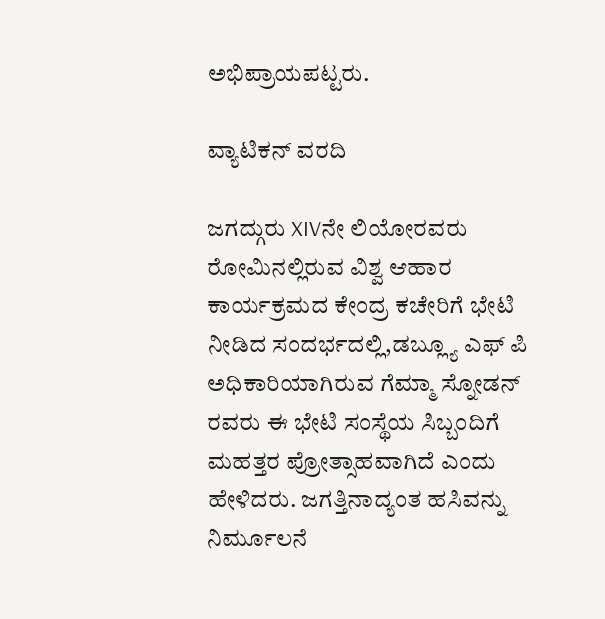ಅಭಿಪ್ರಾಯಪಟ್ಟರು.

ವ್ಯಾಟಿಕನ್ ವರದಿ

ಜಗದ್ಗುರು XIVನೇ ಲಿಯೋರವರು ರೋಮಿನಲ್ಲಿರುವ ವಿಶ್ವ ಆಹಾರ ಕಾರ್ಯಕ್ರಮದ ಕೇಂದ್ರ ಕಚೇರಿಗೆ ಭೇಟಿ ನೀಡಿದ ಸಂದರ್ಭದಲ್ಲಿ,ಡಬ್ಲ್ಯೂ ಎಫ್ ಪಿ  ಅಧಿಕಾರಿಯಾಗಿರುವ ಗೆಮ್ಮಾ ಸ್ನೋಡನ್ ರವರು ಈ ಭೇಟಿ ಸಂಸ್ಥೆಯ ಸಿಬ್ಬಂದಿಗೆ ಮಹತ್ತರ ಪ್ರೋತ್ಸಾಹವಾಗಿದೆ ಎಂದು ಹೇಳಿದರು. ಜಗತ್ತಿನಾದ್ಯಂತ ಹಸಿವನ್ನು ನಿರ್ಮೂಲನೆ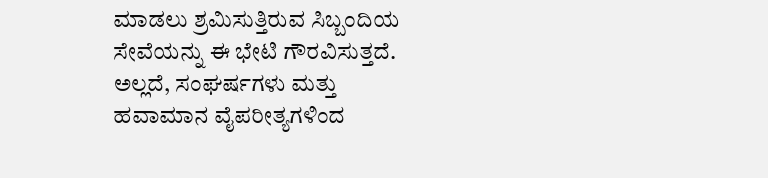ಮಾಡಲು ಶ್ರಮಿಸುತ್ತಿರುವ ಸಿಬ್ಬಂದಿಯ ಸೇವೆಯನ್ನು ಈ ಭೇಟಿ ಗೌರವಿಸುತ್ತದೆ. ಅಲ್ಲದೆ, ಸಂಘರ್ಷಗಳು ಮತ್ತು ಹವಾಮಾನ ವೈಪರೀತ್ಯಗಳಿಂದ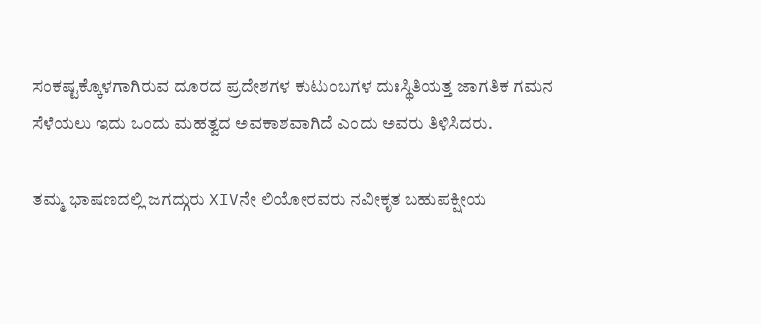ಸಂಕಷ್ಟಕ್ಕೊಳಗಾಗಿರುವ ದೂರದ ಪ್ರದೇಶಗಳ ಕುಟುಂಬಗಳ ದುಃಸ್ಥಿತಿಯತ್ತ ಜಾಗತಿಕ ಗಮನ ಸೆಳೆಯಲು ಇದು ಒಂದು ಮಹತ್ವದ ಅವಕಾಶವಾಗಿದೆ ಎಂದು ಅವರು ತಿಳಿಸಿದರು.

ತಮ್ಮ ಭಾಷಣದಲ್ಲಿ ಜಗದ್ಗುರು XIVನೇ ಲಿಯೋರವರು ನವೀಕೃತ ಬಹುಪಕ್ಷೀಯ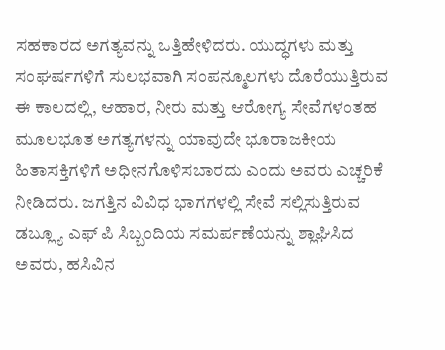ಸಹಕಾರದ ಅಗತ್ಯವನ್ನು ಒತ್ತಿಹೇಳಿದರು. ಯುದ್ಧಗಳು ಮತ್ತು ಸಂಘರ್ಷಗಳಿಗೆ ಸುಲಭವಾಗಿ ಸಂಪನ್ಮೂಲಗಳು ದೊರೆಯುತ್ತಿರುವ ಈ ಕಾಲದಲ್ಲಿ, ಆಹಾರ, ನೀರು ಮತ್ತು ಆರೋಗ್ಯ ಸೇವೆಗಳಂತಹ ಮೂಲಭೂತ ಅಗತ್ಯಗಳನ್ನು ಯಾವುದೇ ಭೂರಾಜಕೀಯ ಹಿತಾಸಕ್ತಿಗಳಿಗೆ ಅಧೀನಗೊಳಿಸಬಾರದು ಎಂದು ಅವರು ಎಚ್ಚರಿಕೆ ನೀಡಿದರು. ಜಗತ್ತಿನ ವಿವಿಧ ಭಾಗಗಳಲ್ಲಿ ಸೇವೆ ಸಲ್ಲಿಸುತ್ತಿರುವ ಡಬ್ಲ್ಯೂ ಎಫ್ ಪಿ ಸಿಬ್ಬಂದಿಯ ಸಮರ್ಪಣೆಯನ್ನು ಶ್ಲಾಘಿಸಿದ ಅವರು, ಹಸಿವಿನ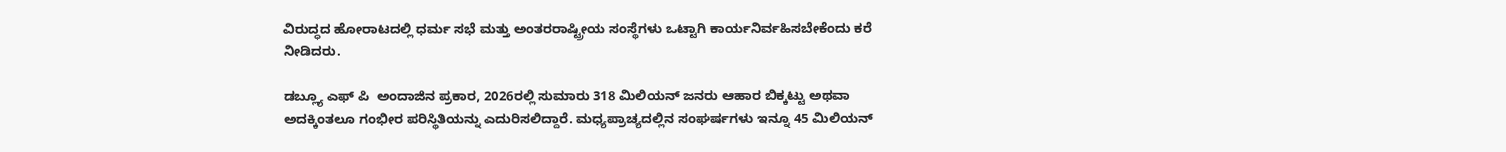ವಿರುದ್ಧದ ಹೋರಾಟದಲ್ಲಿ ಧರ್ಮ ಸಭೆ ಮತ್ತು ಅಂತರರಾಷ್ಟ್ರೀಯ ಸಂಸ್ಥೆಗಳು ಒಟ್ಟಾಗಿ ಕಾರ್ಯನಿರ್ವಹಿಸಬೇಕೆಂದು ಕರೆ ನೀಡಿದರು.

ಡಬ್ಲ್ಯೂ ಎಫ್ ಪಿ  ಅಂದಾಜಿನ ಪ್ರಕಾರ, 2026ರಲ್ಲಿ ಸುಮಾರು 318 ಮಿಲಿಯನ್ ಜನರು ಆಹಾರ ಬಿಕ್ಕಟ್ಟು ಅಥವಾ ಅದಕ್ಕಿಂತಲೂ ಗಂಭೀರ ಪರಿಸ್ಥಿತಿಯನ್ನು ಎದುರಿಸಲಿದ್ದಾರೆ. ಮಧ್ಯಪ್ರಾಚ್ಯದಲ್ಲಿನ ಸಂಘರ್ಷಗಳು ಇನ್ನೂ 45 ಮಿಲಿಯನ್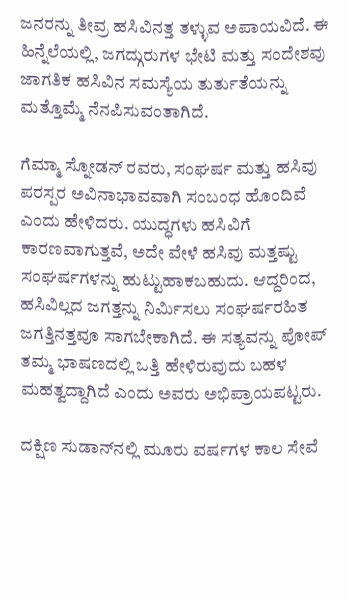ಜನರನ್ನು ತೀವ್ರ ಹಸಿವಿನತ್ತ ತಳ್ಳುವ ಅಪಾಯವಿದೆ. ಈ ಹಿನ್ನೆಲೆಯಲ್ಲಿ, ಜಗದ್ಗುರುಗಳ ಭೇಟಿ ಮತ್ತು ಸಂದೇಶವು ಜಾಗತಿಕ ಹಸಿವಿನ ಸಮಸ್ಯೆಯ ತುರ್ತುತೆಯನ್ನು ಮತ್ತೊಮ್ಮೆ ನೆನಪಿಸುವಂತಾಗಿದೆ.

ಗೆಮ್ಮಾ ಸ್ನೋಡನ್ ರವರು, ಸಂಘರ್ಷ ಮತ್ತು ಹಸಿವು ಪರಸ್ಪರ ಅವಿನಾಭಾವವಾಗಿ ಸಂಬಂಧ ಹೊಂದಿವೆ ಎಂದು ಹೇಳಿದರು. ಯುದ್ಧಗಳು ಹಸಿವಿಗೆ ಕಾರಣವಾಗುತ್ತವೆ, ಅದೇ ವೇಳೆ ಹಸಿವು ಮತ್ತಷ್ಟು ಸಂಘರ್ಷಗಳನ್ನು ಹುಟ್ಟುಹಾಕಬಹುದು. ಆದ್ದರಿಂದ, ಹಸಿವಿಲ್ಲದ ಜಗತ್ತನ್ನು ನಿರ್ಮಿಸಲು ಸಂಘರ್ಷರಹಿತ ಜಗತ್ತಿನತ್ತವೂ ಸಾಗಬೇಕಾಗಿದೆ. ಈ ಸತ್ಯವನ್ನು ಪೋಪ್ ತಮ್ಮ ಭಾಷಣದಲ್ಲಿ ಒತ್ತಿ ಹೇಳಿರುವುದು ಬಹಳ ಮಹತ್ವದ್ದಾಗಿದೆ ಎಂದು ಅವರು ಅಭಿಪ್ರಾಯಪಟ್ಟರು.

ದಕ್ಷಿಣ ಸುಡಾನ್‌ನಲ್ಲಿ ಮೂರು ವರ್ಷಗಳ ಕಾಲ ಸೇವೆ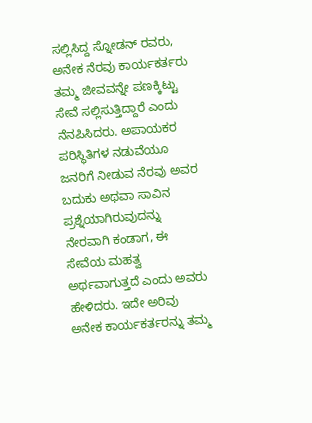ಸಲ್ಲಿಸಿದ್ದ ಸ್ನೋಡನ್ ರವರು, ಅನೇಕ ನೆರವು ಕಾರ್ಯಕರ್ತರು ತಮ್ಮ ಜೀವವನ್ನೇ ಪಣಕ್ಕಿಟ್ಟು ಸೇವೆ ಸಲ್ಲಿಸುತ್ತಿದ್ದಾರೆ ಎಂದು ನೆನಪಿಸಿದರು. ಅಪಾಯಕರ ಪರಿಸ್ಥಿತಿಗಳ ನಡುವೆಯೂ ಜನರಿಗೆ ನೀಡುವ ನೆರವು ಅವರ ಬದುಕು ಅಥವಾ ಸಾವಿನ ಪ್ರಶ್ನೆಯಾಗಿರುವುದನ್ನು ನೇರವಾಗಿ ಕಂಡಾಗ, ಈ ಸೇವೆಯ ಮಹತ್ವ ಅರ್ಥವಾಗುತ್ತದೆ ಎಂದು ಅವರು ಹೇಳಿದರು. ಇದೇ ಅರಿವು ಅನೇಕ ಕಾರ್ಯಕರ್ತರನ್ನು ತಮ್ಮ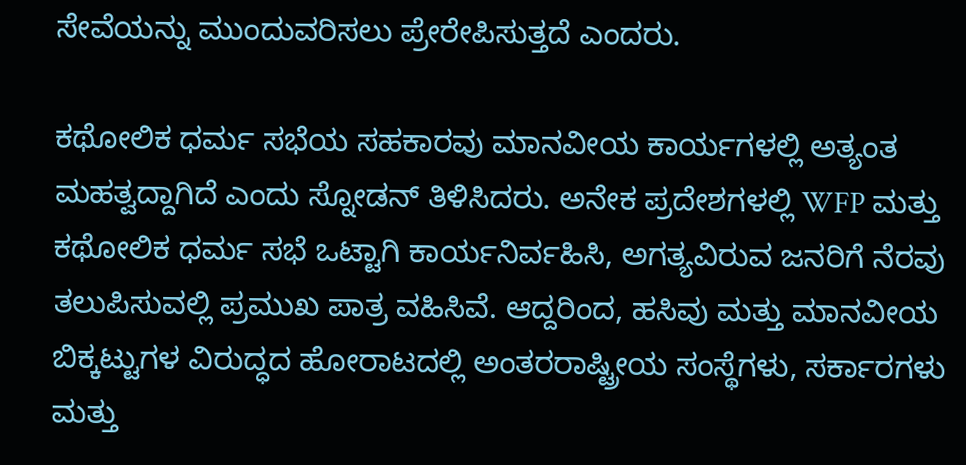ಸೇವೆಯನ್ನು ಮುಂದುವರಿಸಲು ಪ್ರೇರೇಪಿಸುತ್ತದೆ ಎಂದರು.

ಕಥೋಲಿಕ ಧರ್ಮ ಸಭೆಯ ಸಹಕಾರವು ಮಾನವೀಯ ಕಾರ್ಯಗಳಲ್ಲಿ ಅತ್ಯಂತ ಮಹತ್ವದ್ದಾಗಿದೆ ಎಂದು ಸ್ನೋಡನ್ ತಿಳಿಸಿದರು. ಅನೇಕ ಪ್ರದೇಶಗಳಲ್ಲಿ WFP ಮತ್ತು ಕಥೋಲಿಕ ಧರ್ಮ ಸಭೆ ಒಟ್ಟಾಗಿ ಕಾರ್ಯನಿರ್ವಹಿಸಿ, ಅಗತ್ಯವಿರುವ ಜನರಿಗೆ ನೆರವು ತಲುಪಿಸುವಲ್ಲಿ ಪ್ರಮುಖ ಪಾತ್ರ ವಹಿಸಿವೆ. ಆದ್ದರಿಂದ, ಹಸಿವು ಮತ್ತು ಮಾನವೀಯ ಬಿಕ್ಕಟ್ಟುಗಳ ವಿರುದ್ಧದ ಹೋರಾಟದಲ್ಲಿ ಅಂತರರಾಷ್ಟ್ರೀಯ ಸಂಸ್ಥೆಗಳು, ಸರ್ಕಾರಗಳು ಮತ್ತು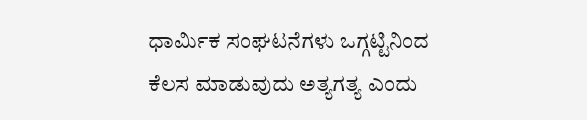ಧಾರ್ಮಿಕ ಸಂಘಟನೆಗಳು ಒಗ್ಗಟ್ಟಿನಿಂದ ಕೆಲಸ ಮಾಡುವುದು ಅತ್ಯಗತ್ಯ ಎಂದು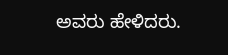ಅವರು ಹೇಳಿದರು.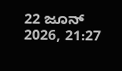22 ಜೂನ್ 2026, 21:27